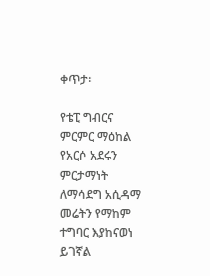ቀጥታ፡

የቴፒ ግብርና ምርምር ማዕከል የአርሶ አደሩን ምርታማነት ለማሳደግ አሲዳማ መሬትን የማከም ተግባር እያከናወነ ይገኛል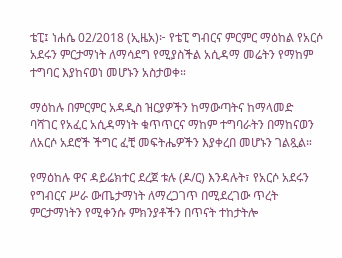ቴፒ፤ ነሐሴ 02/2018 (ኢዜአ)፦ የቴፒ ግብርና ምርምር ማዕከል የአርሶ አደሩን ምርታማነት ለማሳደግ የሚያስችል አሲዳማ መሬትን የማከም ተግባር እያከናወነ መሆኑን አስታወቀ።

ማዕከሉ በምርምር አዳዲስ ዝርያዎችን ከማውጣትና ከማላመድ ባሻገር የአፈር አሲዳማነት ቁጥጥርና ማከም ተግባራትን በማከናወን ለአርሶ አደሮች ችግር ፈቺ መፍትሔዎችን እያቀረበ መሆኑን ገልጿል።

የማዕከሉ ዋና ዳይሬክተር ደረጀ ቱሉ (ዶ/ር) እንዳሉት፣ የአርሶ አደሩን የግብርና ሥራ ውጤታማነት ለማረጋገጥ በሚደረገው ጥረት ምርታማነትን የሚቀንሱ ምክንያቶችን በጥናት ተከታትሎ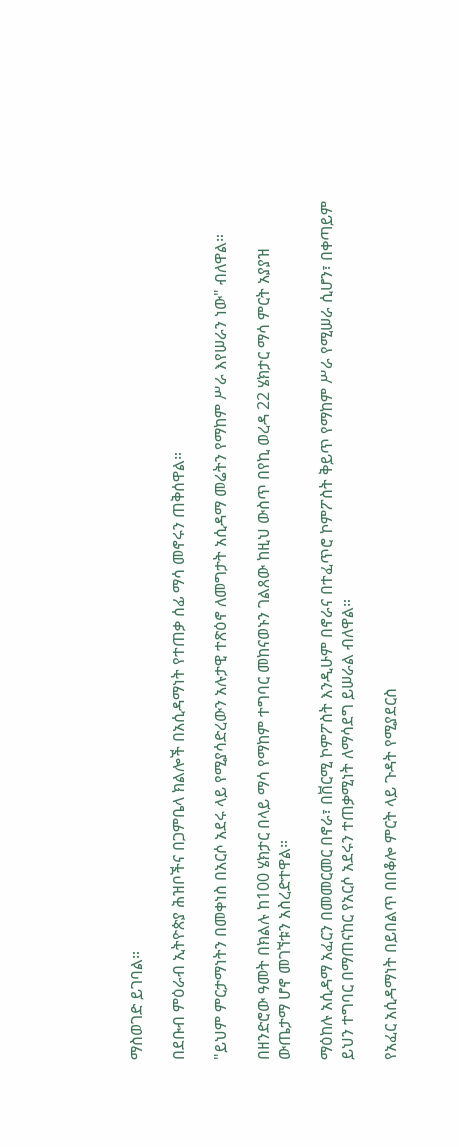ማስወገድ ይገባል።

በደቡብ ምዕራብ ኢትዮጵያ ሕዝቦችና በጋምቤላ ክልሎች በአሲዳማነት የተጠቃ ሰፊ ማሳ መኖሩን ጠቅሰዋል።

"ይህም ምርታማነትን በመቀነስ በአርሶ አደሩ ላይ የሚያሳድረውን አሉታዊ ተጽዕኖ ለመግታት አሲዳማ መሬትን የማከም ሥራ እየሠራን ነው" ብለዋል።

በዘንድሮው ዓመት በክልሉ ከ100 ሄክታር በላይ ማሳ የማከም ተግባር መከናወኑን ገልጸው ከዚህ ውስጥ በየኪ ወረዳ 22 ሄክታር ማሳ ምርት አያያዝ ውጤታማ ሆኖ መገኘቱን አስረድተዋል።

ማዕከሉ አሲዳማ አፈርን በመመርመር በኖራ፣ በቨርሚ ኮምፖስት እንዲሁም በኖራና በተፈጥሮ ኮምፖስት ቅይጥ የማከም ሥራ የሚሠራ ሲሆን፣ በቀጣይም ይህን ተግባር በማጠናከር የአርሶ አደሩን ተጠቃሚነት ለማሳደግ ይሠራል ብለዋል።

የአፈር አሲዳማነት በይበልጥ በበቆሎ ምርት ላይ ጉዳት የሚያደርስ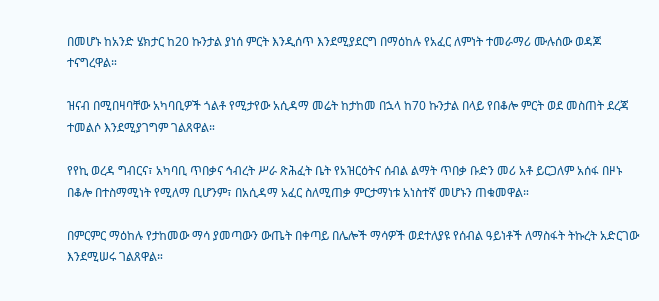በመሆኑ ከአንድ ሄክታር ከ20 ኩንታል ያነሰ ምርት እንዲሰጥ እንደሚያደርግ በማዕከሉ የአፈር ለምነት ተመራማሪ ሙሉሰው ወዳጆ ተናግረዋል።

ዝናብ በሚበዛባቸው አካባቢዎች ጎልቶ የሚታየው አሲዳማ መሬት ከታከመ በኋላ ከ70 ኩንታል በላይ የበቆሎ ምርት ወደ መስጠት ደረጃ ተመልሶ እንደሚያገግም ገልጸዋል።

የየኪ ወረዳ ግብርና፣ አካባቢ ጥበቃና ኅብረት ሥራ ጽሕፈት ቤት የአዝርዕትና ሰብል ልማት ጥበቃ ቡድን መሪ አቶ ይርጋለም አሰፋ በዞኑ በቆሎ በተስማሚነት የሚለማ ቢሆንም፣ በአሲዳማ አፈር ስለሚጠቃ ምርታማነቱ አነስተኛ መሆኑን ጠቁመዋል።

በምርምር ማዕከሉ የታከመው ማሳ ያመጣውን ውጤት በቀጣይ በሌሎች ማሳዎች ወደተለያዩ የሰብል ዓይነቶች ለማስፋት ትኩረት አድርገው እንደሚሠሩ ገልጸዋል።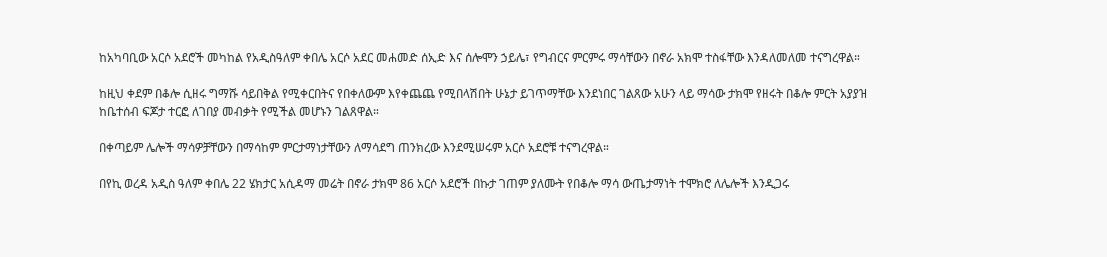ከአካባቢው አርሶ አደሮች መካከል የአዲስዓለም ቀበሌ አርሶ አደር መሐመድ ሰኢድ እና ሰሎሞን ኃይሌ፣ የግብርና ምርምሩ ማሳቸውን በኖራ አክሞ ተስፋቸው እንዳለመለመ ተናግረዋል።

ከዚህ ቀደም በቆሎ ሲዘሩ ግማሹ ሳይበቅል የሚቀርበትና የበቀለውም እየቀጨጨ የሚበላሽበት ሁኔታ ይገጥማቸው እንደነበር ገልጸው አሁን ላይ ማሳው ታክሞ የዘሩት በቆሎ ምርት አያያዝ ከቤተሰብ ፍጆታ ተርፎ ለገበያ መብቃት የሚችል መሆኑን ገልጸዋል።

በቀጣይም ሌሎች ማሳዎቻቸውን በማሳከም ምርታማነታቸውን ለማሳደግ ጠንክረው እንደሚሠሩም አርሶ አደሮቹ ተናግረዋል።

በየኪ ወረዳ አዲስ ዓለም ቀበሌ 22 ሄክታር አሲዳማ መሬት በኖራ ታክሞ 86 አርሶ አደሮች በኩታ ገጠም ያለሙት የበቆሎ ማሳ ውጤታማነት ተሞክሮ ለሌሎች እንዲጋሩ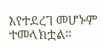እየተደረገ መሆኑም ተመላክቷል።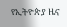የኢትዮጵያ ዜና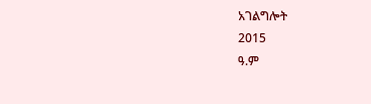አገልግሎት
2015
ዓ.ም